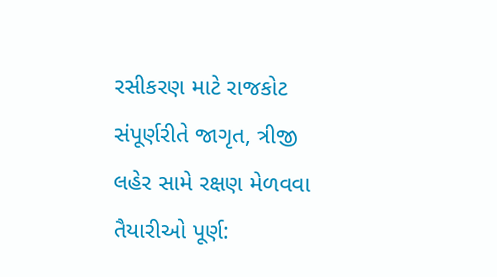રસીકરણ માટે રાજકોટ સંપૂર્ણરીતે જાગૃત, ત્રીજી લહેર સામે રક્ષણ મેળવવા તૈયારીઓ પૂર્ણ: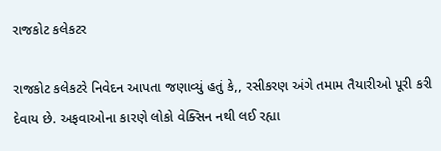રાજકોટ કલેકટર

રાજકોટ કલેકટરે નિવેદન આપતા જણાવ્યું હતું કે,, રસીકરણ અંગે તમામ તૈયારીઓ પૂરી કરી દેવાય છે. અફવાઓના કારણે લોકો વેક્સિન નથી લઈ રહ્યા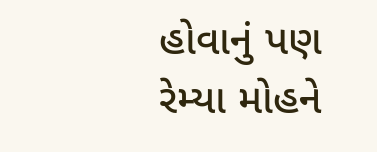હોવાનું પણ રેમ્યા મોહને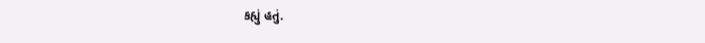કહ્યું હતું.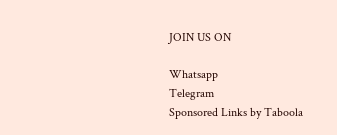JOIN US ON

Whatsapp
Telegram
Sponsored Links by Taboola